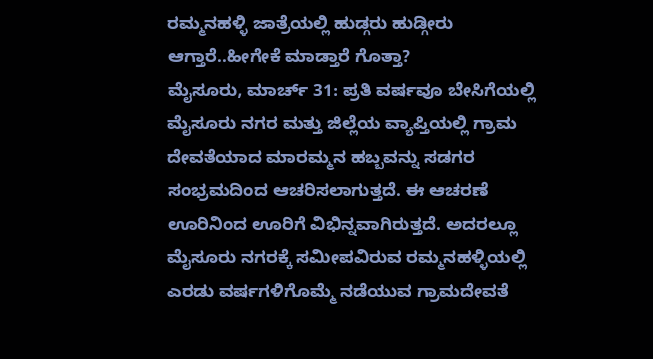ರಮ್ಮನಹಳ್ಳಿ ಜಾತ್ರೆಯಲ್ಲಿ ಹುಡ್ಗರು ಹುಡ್ಗೀರು ಆಗ್ತಾರೆ..ಹೀಗೇಕೆ ಮಾಡ್ತಾರೆ ಗೊತ್ತಾ?
ಮೈಸೂರು, ಮಾರ್ಚ್ 31: ಪ್ರತಿ ವರ್ಷವೂ ಬೇಸಿಗೆಯಲ್ಲಿ ಮೈಸೂರು ನಗರ ಮತ್ತು ಜಿಲ್ಲೆಯ ವ್ಯಾಪ್ತಿಯಲ್ಲಿ ಗ್ರಾಮ ದೇವತೆಯಾದ ಮಾರಮ್ಮನ ಹಬ್ಬವನ್ನು ಸಡಗರ ಸಂಭ್ರಮದಿಂದ ಆಚರಿಸಲಾಗುತ್ತದೆ. ಈ ಆಚರಣೆ ಊರಿನಿಂದ ಊರಿಗೆ ವಿಭಿನ್ನವಾಗಿರುತ್ತದೆ. ಅದರಲ್ಲೂ ಮೈಸೂರು ನಗರಕ್ಕೆ ಸಮೀಪವಿರುವ ರಮ್ಮನಹಳ್ಳಿಯಲ್ಲಿ ಎರಡು ವರ್ಷಗಳಿಗೊಮ್ಮೆ ನಡೆಯುವ ಗ್ರಾಮದೇವತೆ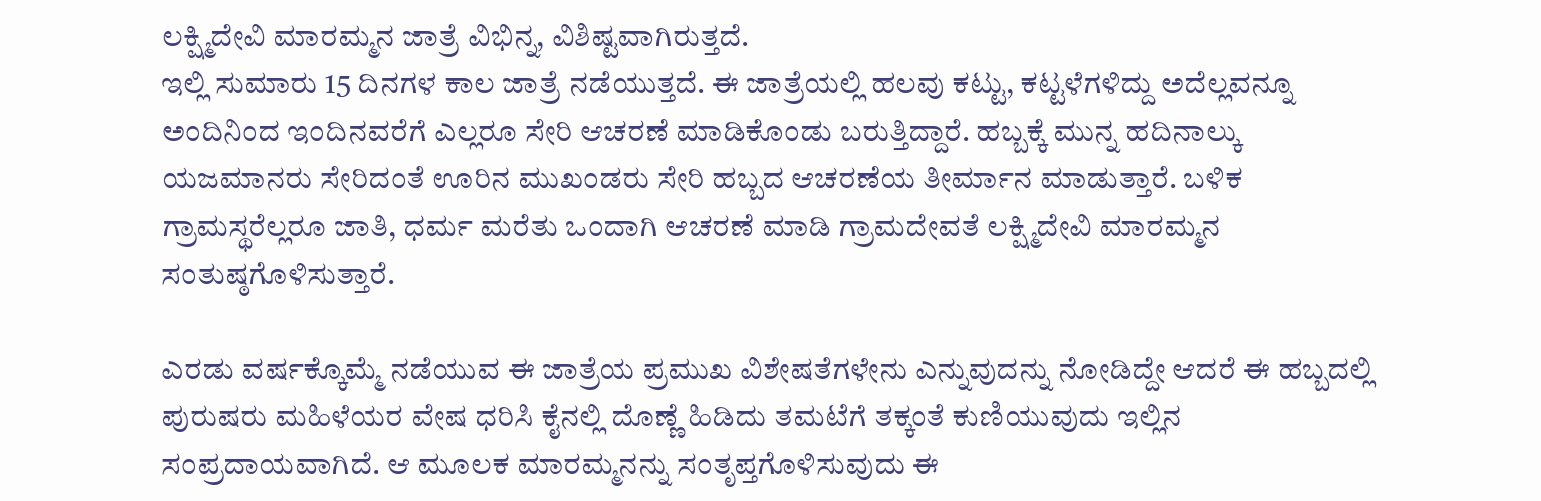ಲಕ್ಷ್ಮಿದೇವಿ ಮಾರಮ್ಮನ ಜಾತ್ರೆ ವಿಭಿನ್ನ, ವಿಶಿಷ್ಟವಾಗಿರುತ್ತದೆ.
ಇಲ್ಲಿ ಸುಮಾರು 15 ದಿನಗಳ ಕಾಲ ಜಾತ್ರೆ ನಡೆಯುತ್ತದೆ. ಈ ಜಾತ್ರೆಯಲ್ಲಿ ಹಲವು ಕಟ್ಟು, ಕಟ್ಟಳೆಗಳಿದ್ದು ಅದೆಲ್ಲವನ್ನೂ ಅಂದಿನಿಂದ ಇಂದಿನವರೆಗೆ ಎಲ್ಲರೂ ಸೇರಿ ಆಚರಣೆ ಮಾಡಿಕೊಂಡು ಬರುತ್ತಿದ್ದಾರೆ. ಹಬ್ಬಕ್ಕೆ ಮುನ್ನ ಹದಿನಾಲ್ಕು ಯಜಮಾನರು ಸೇರಿದಂತೆ ಊರಿನ ಮುಖಂಡರು ಸೇರಿ ಹಬ್ಬದ ಆಚರಣೆಯ ತೀರ್ಮಾನ ಮಾಡುತ್ತಾರೆ. ಬಳಿಕ ಗ್ರಾಮಸ್ಥರೆಲ್ಲರೂ ಜಾತಿ, ಧರ್ಮ ಮರೆತು ಒಂದಾಗಿ ಆಚರಣೆ ಮಾಡಿ ಗ್ರಾಮದೇವತೆ ಲಕ್ಷ್ಮಿದೇವಿ ಮಾರಮ್ಮನ ಸಂತುಷ್ಠಗೊಳಿಸುತ್ತಾರೆ.

ಎರಡು ವರ್ಷಕ್ಕೊಮ್ಮೆ ನಡೆಯುವ ಈ ಜಾತ್ರೆಯ ಪ್ರಮುಖ ವಿಶೇಷತೆಗಳೇನು ಎನ್ನುವುದನ್ನು ನೋಡಿದ್ದೇ ಆದರೆ ಈ ಹಬ್ಬದಲ್ಲಿ ಪುರುಷರು ಮಹಿಳೆಯರ ವೇಷ ಧರಿಸಿ ಕೈನಲ್ಲಿ ದೊಣ್ಣೆ ಹಿಡಿದು ತಮಟೆಗೆ ತಕ್ಕಂತೆ ಕುಣಿಯುವುದು ಇಲ್ಲಿನ ಸಂಪ್ರದಾಯವಾಗಿದೆ. ಆ ಮೂಲಕ ಮಾರಮ್ಮನನ್ನು ಸಂತೃಪ್ತಗೊಳಿಸುವುದು ಈ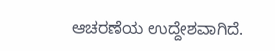ಆಚರಣೆಯ ಉದ್ದೇಶವಾಗಿದೆ.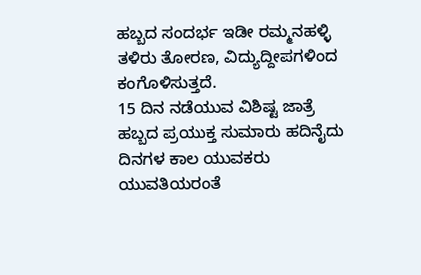ಹಬ್ಬದ ಸಂದರ್ಭ ಇಡೀ ರಮ್ಮನಹಳ್ಳಿ ತಳಿರು ತೋರಣ, ವಿದ್ಯುದ್ದೀಪಗಳಿಂದ ಕಂಗೊಳಿಸುತ್ತದೆ.
15 ದಿನ ನಡೆಯುವ ವಿಶಿಷ್ಟ ಜಾತ್ರೆ
ಹಬ್ಬದ ಪ್ರಯುಕ್ತ ಸುಮಾರು ಹದಿನೈದು ದಿನಗಳ ಕಾಲ ಯುವಕರು ಯುವತಿಯರಂತೆ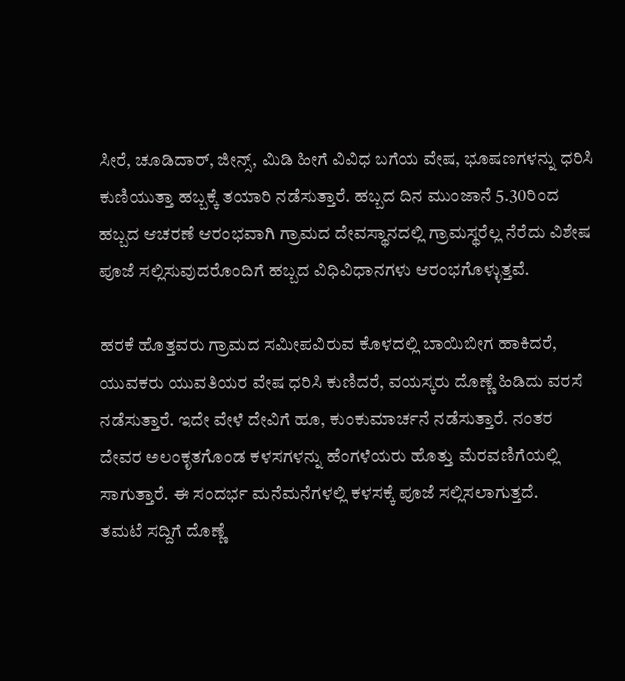ಸೀರೆ, ಚೂಡಿದಾರ್, ಜೀನ್ಸ್, ಮಿಡಿ ಹೀಗೆ ವಿವಿಧ ಬಗೆಯ ವೇಷ, ಭೂಷಣಗಳನ್ನು ಧರಿಸಿ ಕುಣಿಯುತ್ತಾ ಹಬ್ಬಕ್ಕೆ ತಯಾರಿ ನಡೆಸುತ್ತಾರೆ. ಹಬ್ಬದ ದಿನ ಮುಂಜಾನೆ 5.30ರಿಂದ ಹಬ್ಬದ ಆಚರಣೆ ಆರಂಭವಾಗಿ ಗ್ರಾಮದ ದೇವಸ್ಥಾನದಲ್ಲಿ ಗ್ರಾಮಸ್ಥರೆಲ್ಲ ನೆರೆದು ವಿಶೇಷ ಪೂಜೆ ಸಲ್ಲಿಸುವುದರೊಂದಿಗೆ ಹಬ್ಬದ ವಿಧಿವಿಧಾನಗಳು ಆರಂಭಗೊಳ್ಳುತ್ತವೆ.

ಹರಕೆ ಹೊತ್ತವರು ಗ್ರಾಮದ ಸಮೀಪವಿರುವ ಕೊಳದಲ್ಲಿ ಬಾಯಿಬೀಗ ಹಾಕಿದರೆ, ಯುವಕರು ಯುವತಿಯರ ವೇಷ ಧರಿಸಿ ಕುಣಿದರೆ, ವಯಸ್ಕರು ದೊಣ್ಣೆ ಹಿಡಿದು ವರಸೆ ನಡೆಸುತ್ತಾರೆ. ಇದೇ ವೇಳೆ ದೇವಿಗೆ ಹೂ, ಕುಂಕುಮಾರ್ಚನೆ ನಡೆಸುತ್ತಾರೆ. ನಂತರ ದೇವರ ಅಲಂಕೃತಗೊಂಡ ಕಳಸಗಳನ್ನು ಹೆಂಗಳೆಯರು ಹೊತ್ತು ಮೆರವಣಿಗೆಯಲ್ಲಿ ಸಾಗುತ್ತಾರೆ. ಈ ಸಂದರ್ಭ ಮನೆಮನೆಗಳಲ್ಲಿ ಕಳಸಕ್ಕೆ ಪೂಜೆ ಸಲ್ಲಿಸಲಾಗುತ್ತದೆ.
ತಮಟೆ ಸದ್ದಿಗೆ ದೊಣ್ಣೆ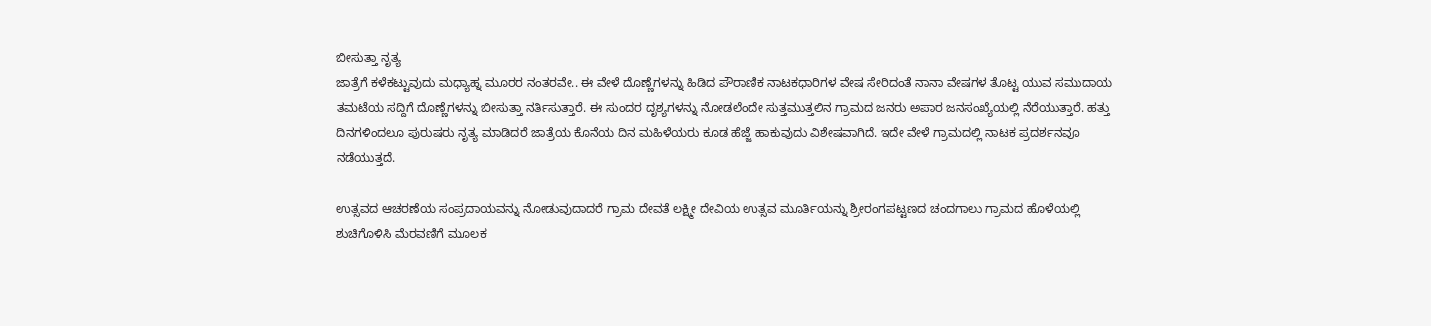ಬೀಸುತ್ತಾ ನೃತ್ಯ
ಜಾತ್ರೆಗೆ ಕಳೆಕಟ್ಟುವುದು ಮಧ್ಯಾಹ್ನ ಮೂರರ ನಂತರವೇ.. ಈ ವೇಳೆ ದೊಣ್ಣೆಗಳನ್ನು ಹಿಡಿದ ಪೌರಾಣಿಕ ನಾಟಕಧಾರಿಗಳ ವೇಷ ಸೇರಿದಂತೆ ನಾನಾ ವೇಷಗಳ ತೊಟ್ಟ ಯುವ ಸಮುದಾಯ ತಮಟೆಯ ಸದ್ದಿಗೆ ದೊಣ್ಣೆಗಳನ್ನು ಬೀಸುತ್ತಾ ನರ್ತಿಸುತ್ತಾರೆ. ಈ ಸುಂದರ ದೃಶ್ಯಗಳನ್ನು ನೋಡಲೆಂದೇ ಸುತ್ತಮುತ್ತಲಿನ ಗ್ರಾಮದ ಜನರು ಅಪಾರ ಜನಸಂಖ್ಯೆಯಲ್ಲಿ ನೆರೆಯುತ್ತಾರೆ. ಹತ್ತು ದಿನಗಳಿಂದಲೂ ಪುರುಷರು ನೃತ್ಯ ಮಾಡಿದರೆ ಜಾತ್ರೆಯ ಕೊನೆಯ ದಿನ ಮಹಿಳೆಯರು ಕೂಡ ಹೆಜ್ಜೆ ಹಾಕುವುದು ವಿಶೇಷವಾಗಿದೆ. ಇದೇ ವೇಳೆ ಗ್ರಾಮದಲ್ಲಿ ನಾಟಕ ಪ್ರದರ್ಶನವೂ ನಡೆಯುತ್ತದೆ.

ಉತ್ಸವದ ಆಚರಣೆಯ ಸಂಪ್ರದಾಯವನ್ನು ನೋಡುವುದಾದರೆ ಗ್ರಾಮ ದೇವತೆ ಲಕ್ಷ್ಮೀ ದೇವಿಯ ಉತ್ಸವ ಮೂರ್ತಿಯನ್ನು ಶ್ರೀರಂಗಪಟ್ಟಣದ ಚಂದಗಾಲು ಗ್ರಾಮದ ಹೊಳೆಯಲ್ಲಿ ಶುಚಿಗೊಳಿಸಿ ಮೆರವಣಿಗೆ ಮೂಲಕ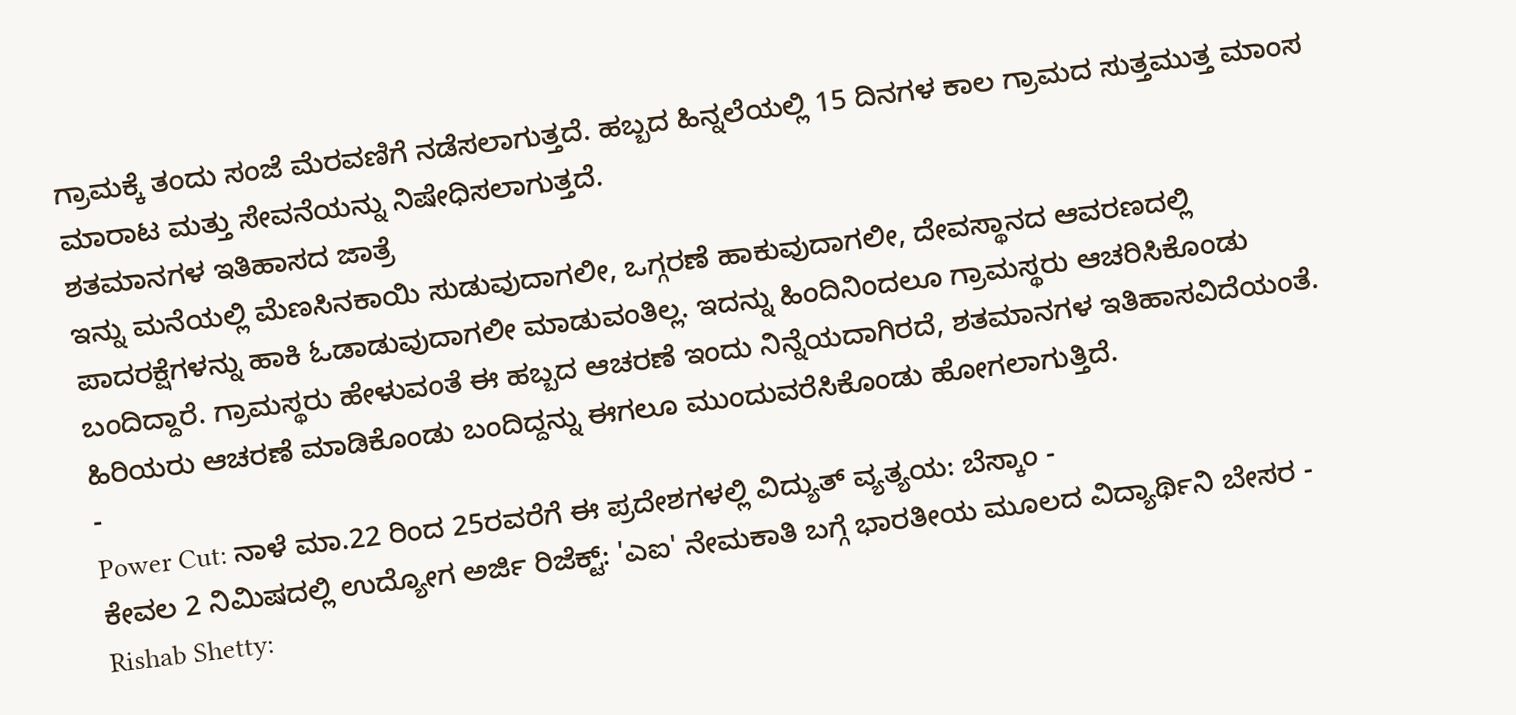ಗ್ರಾಮಕ್ಕೆ ತಂದು ಸಂಜೆ ಮೆರವಣಿಗೆ ನಡೆಸಲಾಗುತ್ತದೆ. ಹಬ್ಬದ ಹಿನ್ನಲೆಯಲ್ಲಿ 15 ದಿನಗಳ ಕಾಲ ಗ್ರಾಮದ ಸುತ್ತಮುತ್ತ ಮಾಂಸ ಮಾರಾಟ ಮತ್ತು ಸೇವನೆಯನ್ನು ನಿಷೇಧಿಸಲಾಗುತ್ತದೆ.
ಶತಮಾನಗಳ ಇತಿಹಾಸದ ಜಾತ್ರೆ
ಇನ್ನು ಮನೆಯಲ್ಲಿ ಮೆಣಸಿನಕಾಯಿ ಸುಡುವುದಾಗಲೀ, ಒಗ್ಗರಣೆ ಹಾಕುವುದಾಗಲೀ, ದೇವಸ್ಥಾನದ ಆವರಣದಲ್ಲಿ ಪಾದರಕ್ಷೆಗಳನ್ನು ಹಾಕಿ ಓಡಾಡುವುದಾಗಲೀ ಮಾಡುವಂತಿಲ್ಲ. ಇದನ್ನು ಹಿಂದಿನಿಂದಲೂ ಗ್ರಾಮಸ್ಥರು ಆಚರಿಸಿಕೊಂಡು ಬಂದಿದ್ದಾರೆ. ಗ್ರಾಮಸ್ಥರು ಹೇಳುವಂತೆ ಈ ಹಬ್ಬದ ಆಚರಣೆ ಇಂದು ನಿನ್ನೆಯದಾಗಿರದೆ, ಶತಮಾನಗಳ ಇತಿಹಾಸವಿದೆಯಂತೆ. ಹಿರಿಯರು ಆಚರಣೆ ಮಾಡಿಕೊಂಡು ಬಂದಿದ್ದನ್ನು ಈಗಲೂ ಮುಂದುವರೆಸಿಕೊಂಡು ಹೋಗಲಾಗುತ್ತಿದೆ.
-
Power Cut: ನಾಳೆ ಮಾ.22 ರಿಂದ 25ರವರೆಗೆ ಈ ಪ್ರದೇಶಗಳಲ್ಲಿ ವಿದ್ಯುತ್ ವ್ಯತ್ಯಯ: ಬೆಸ್ಕಾಂ -
ಕೇವಲ 2 ನಿಮಿಷದಲ್ಲಿ ಉದ್ಯೋಗ ಅರ್ಜಿ ರಿಜೆಕ್ಟ್: 'ಎಐ' ನೇಮಕಾತಿ ಬಗ್ಗೆ ಭಾರತೀಯ ಮೂಲದ ವಿದ್ಯಾರ್ಥಿನಿ ಬೇಸರ -
Rishab Shetty: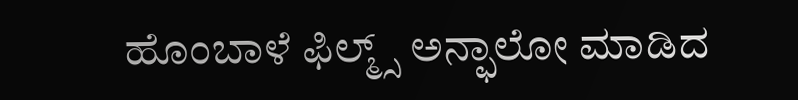ಹೊಂಬಾಳೆ ಫಿಲ್ಮ್ಸ್ ಅನ್ಫಾಲೋ ಮಾಡಿದ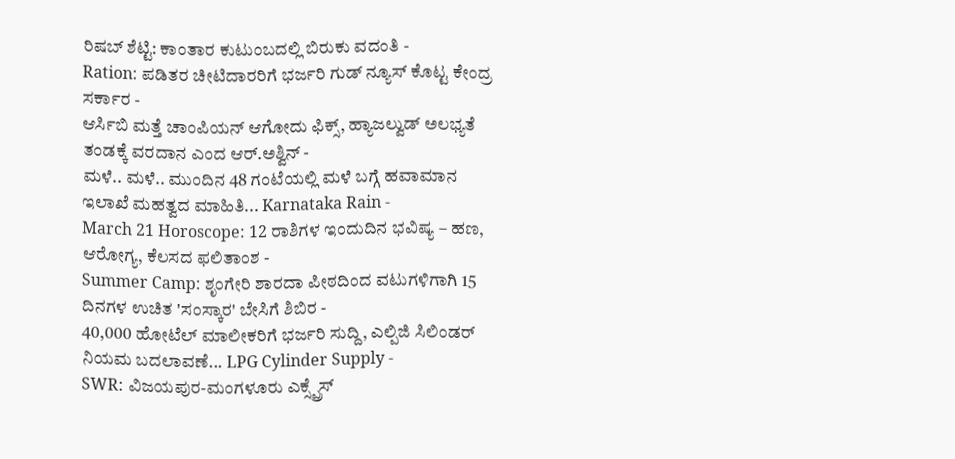ರಿಷಬ್ ಶೆಟ್ಟಿ: ಕಾಂತಾರ ಕುಟುಂಬದಲ್ಲಿ ಬಿರುಕು ವದಂತಿ -
Ration: ಪಡಿತರ ಚೀಟಿದಾರರಿಗೆ ಭರ್ಜರಿ ಗುಡ್ ನ್ಯೂಸ್ ಕೊಟ್ಟ ಕೇಂದ್ರ ಸರ್ಕಾರ -
ಆರ್ಸಿಬಿ ಮತ್ತೆ ಚಾಂಪಿಯನ್ ಆಗೋದು ಫಿಕ್ಸ್, ಹ್ಯಾಜಲ್ವುಡ್ ಅಲಭ್ಯತೆ ತಂಡಕ್ಕೆ ವರದಾನ ಎಂದ ಆರ್.ಅಶ್ವಿನ್ -
ಮಳೆ.. ಮಳೆ.. ಮುಂದಿನ 48 ಗಂಟೆಯಲ್ಲಿ ಮಳೆ ಬಗ್ಗೆ ಹವಾಮಾನ ಇಲಾಖೆ ಮಹತ್ವದ ಮಾಹಿತಿ... Karnataka Rain -
March 21 Horoscope: 12 ರಾಶಿಗಳ ಇಂದುದಿನ ಭವಿಷ್ಯ – ಹಣ, ಆರೋಗ್ಯ, ಕೆಲಸದ ಫಲಿತಾಂಶ -
Summer Camp: ಶೃಂಗೇರಿ ಶಾರದಾ ಪೀಠದಿಂದ ವಟುಗಳಿಗಾಗಿ 15 ದಿನಗಳ ಉಚಿತ 'ಸಂಸ್ಕಾರ' ಬೇಸಿಗೆ ಶಿಬಿರ -
40,000 ಹೋಟೆಲ್ ಮಾಲೀಕರಿಗೆ ಭರ್ಜರಿ ಸುದ್ದಿ, ಎಲ್ಪಿಜಿ ಸಿಲಿಂಡರ್ ನಿಯಮ ಬದಲಾವಣೆ... LPG Cylinder Supply -
SWR: ವಿಜಯಪುರ-ಮಂಗಳೂರು ಎಕ್ಸ್ಪ್ರೆಸ್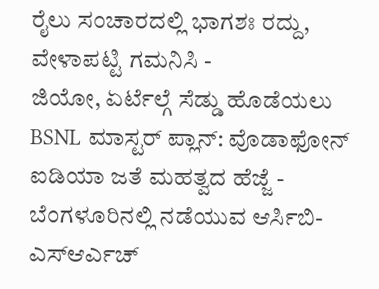ರೈಲು ಸಂಚಾರದಲ್ಲಿ ಭಾಗಶಃ ರದ್ದು, ವೇಳಾಪಟ್ಟಿ ಗಮನಿಸಿ -
ಜಿಯೋ, ಏರ್ಟೆಲ್ಗೆ ಸೆಡ್ಡು ಹೊಡೆಯಲು BSNL ಮಾಸ್ಟರ್ ಪ್ಲಾನ್: ವೊಡಾಫೋನ್ ಐಡಿಯಾ ಜತೆ ಮಹತ್ವದ ಹೆಜ್ಜೆ -
ಬೆಂಗಳೂರಿನಲ್ಲಿ ನಡೆಯುವ ಆರ್ಸಿಬಿ-ಎಸ್ಆರ್ಎಚ್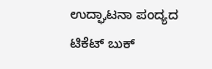ಉದ್ಘಾಟನಾ ಪಂದ್ಯದ ಟಿಕೆಟ್ ಬುಕ್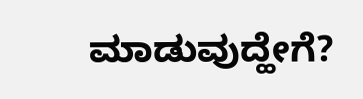ಮಾಡುವುದ್ಹೇಗೆ?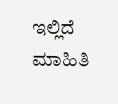ಇಲ್ಲಿದೆ ಮಾಹಿತಿ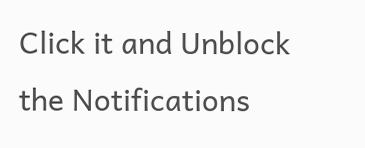Click it and Unblock the Notifications